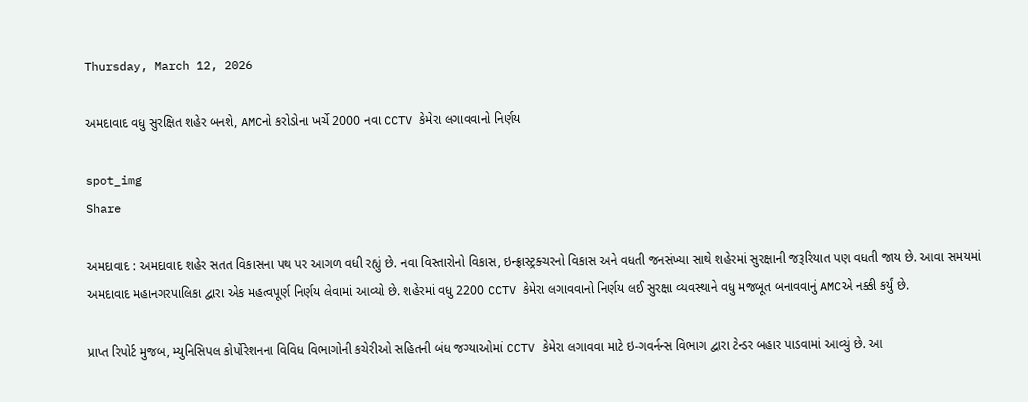Thursday, March 12, 2026

અમદાવાદ વધુ સુરક્ષિત શહેર બનશે, AMCનો કરોડોના ખર્ચે 2000 નવા CCTV કેમેરા લગાવવાનો નિર્ણય

spot_img
Share

અમદાવાદ : અમદાવાદ શહેર સતત વિકાસના પથ પર આગળ વધી રહ્યું છે. નવા વિસ્તારોનો વિકાસ, ઇન્ફ્રાસ્ટ્રક્ચરનો વિકાસ અને વધતી જનસંખ્યા સાથે શહેરમાં સુરક્ષાની જરૂરિયાત પણ વધતી જાય છે. આવા સમયમાં અમદાવાદ મહાનગરપાલિકા દ્વારા એક મહત્વપૂર્ણ નિર્ણય લેવામાં આવ્યો છે. શહેરમાં વધુ 2200 CCTV કેમેરા લગાવવાનો નિર્ણય લઈ સુરક્ષા વ્યવસ્થાને વધુ મજબૂત બનાવવાનું AMCએ નક્કી કર્યું છે.

પ્રાપ્ત રિપોર્ટ મુજબ, મ્યુનિસિપલ કોર્પોરેશનના વિવિધ વિભાગોની કચેરીઓ સહિતની બંધ જગ્યાઓમાં CCTV કેમેરા લગાવવા માટે ઇ-ગવર્નન્સ વિભાગ દ્વારા ટેન્ડર બહાર પાડવામાં આવ્યું છે. આ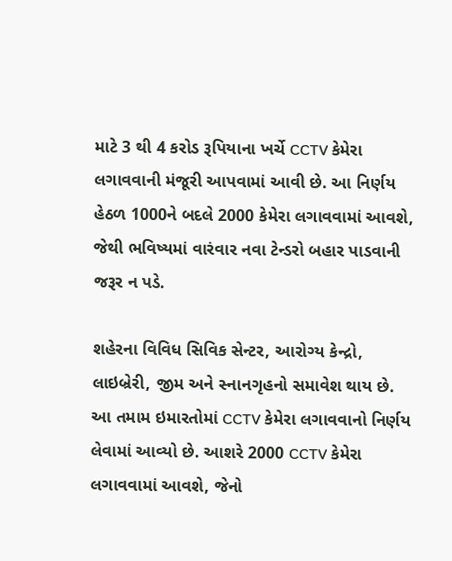માટે 3 થી 4 કરોડ રૂપિયાના ખર્ચે CCTV કેમેરા લગાવવાની મંજૂરી આપવામાં આવી છે. આ નિર્ણય હેઠળ 1000ને બદલે 2000 કેમેરા લગાવવામાં આવશે, જેથી ભવિષ્યમાં વારંવાર નવા ટેન્ડરો બહાર પાડવાની જરૂર ન પડે.

શહેરના વિવિધ સિવિક સેન્ટર, આરોગ્ય કેન્દ્રો, લાઇબ્રેરી, જીમ અને સ્નાનગૃહનો સમાવેશ થાય છે. આ તમામ ઇમારતોમાં CCTV કેમેરા લગાવવાનો નિર્ણય લેવામાં આવ્યો છે. આશરે 2000 CCTV કેમેરા લગાવવામાં આવશે, જેનો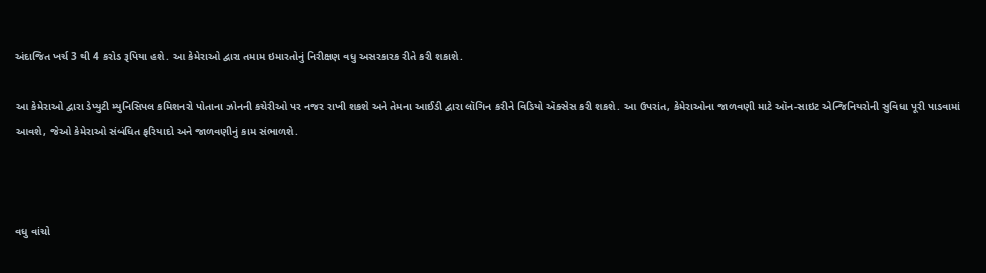અંદાજિત ખર્ચ 3 થી 4 કરોડ રૂપિયા હશે. આ કેમેરાઓ દ્વારા તમામ ઇમારતોનું નિરીક્ષણ વધુ અસરકારક રીતે કરી શકાશે.

આ કેમેરાઓ દ્વારા ડેપ્યુટી મ્યુનિસિપલ કમિશનરો પોતાના ઝોનની કચેરીઓ પર નજર રાખી શકશે અને તેમના આઈડી દ્વારા લૉગિન કરીને વિડિયો ઍક્સેસ કરી શકશે. આ ઉપરાંત, કેમેરાઓના જાળવણી માટે ઑન-સાઇટ એન્જિનિયરોની સુવિધા પૂરી પાડવામાં આવશે, જેઓ કેમેરાઓ સંબંધિત ફરિયાદો અને જાળવણીનું કામ સંભાળશે.



વધુ વાંચો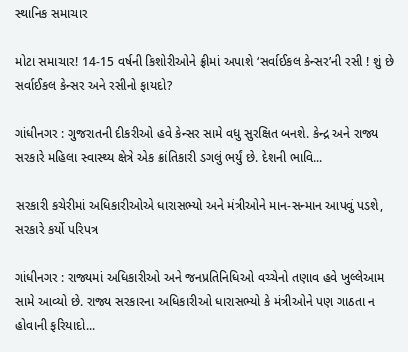સ્થાનિક સમાચાર

મોટા સમાચાર! 14-15 વર્ષની કિશોરીઓને ફ્રીમાં અપાશે ‘સર્વાઈકલ કેન્સર’ની રસી ! શું છે સર્વાઈકલ કેન્સર અને રસીનો ફાયદો?

ગાંધીનગર : ગુજરાતની દીકરીઓ હવે કેન્સર સામે વધુ સુરક્ષિત બનશે. કેન્દ્ર અને રાજ્ય સરકારે મહિલા સ્વાસ્થ્ય ક્ષેત્રે એક ક્રાંતિકારી ડગલું ભર્યું છે. દેશની ભાવિ...

સરકારી કચેરીમાં અધિકારીઓએ ધારાસભ્યો અને મંત્રીઓને માન-સન્માન આપવું પડશે, સરકારે કર્યો પરિપત્ર

ગાંધીનગર : રાજ્યમાં અધિકારીઓ અને જનપ્રતિનિધિઓ વચ્ચેનો તણાવ હવે ખુલ્લેઆમ સામે આવ્યો છે. રાજ્ય સરકારના અધિકારીઓ ધારાસભ્યો કે મંત્રીઓને પણ ગાઠતા ન હોવાની ફરિયાદો...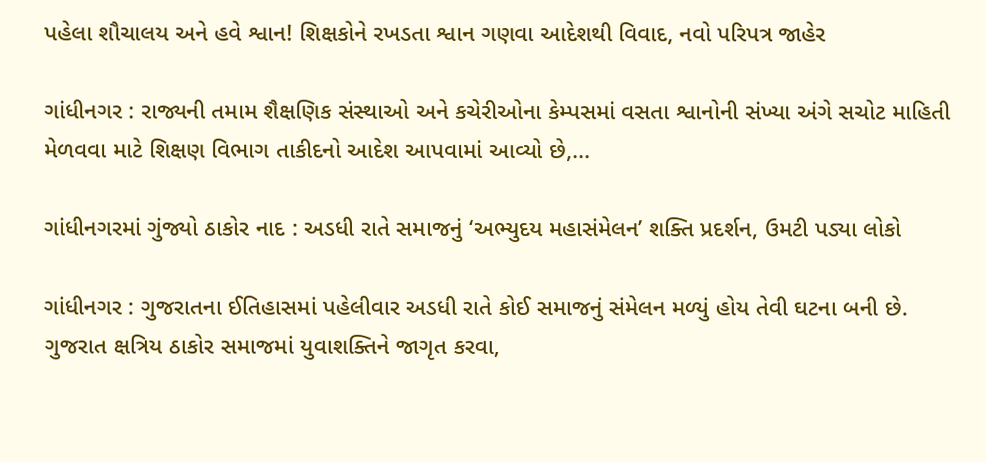પહેલા શૌચાલય અને હવે શ્વાન! શિક્ષકોને રખડતા શ્વાન ગણવા આદેશથી વિવાદ, નવો પરિપત્ર જાહેર

ગાંધીનગર : રાજ્યની તમામ શૈક્ષણિક સંસ્થાઓ અને કચેરીઓના કેમ્પસમાં વસતા શ્વાનોની સંખ્યા અંગે સચોટ માહિતી મેળવવા માટે શિક્ષણ વિભાગ તાકીદનો આદેશ આપવામાં આવ્યો છે,...

ગાંધીનગરમાં ગુંજ્યો ઠાકોર નાદ : અડધી રાતે સમાજનું ‘અભ્યુદય મહાસંમેલન’ શક્તિ પ્રદર્શન, ઉમટી પડ્યા લોકો

ગાંધીનગર : ગુજરાતના ઈતિહાસમાં પહેલીવાર અડધી રાતે કોઈ સમાજનું સંમેલન મળ્યું હોય તેવી ઘટના બની છે. ગુજરાત ક્ષત્રિય ઠાકોર સમાજમાં યુવાશક્તિને જાગૃત કરવા,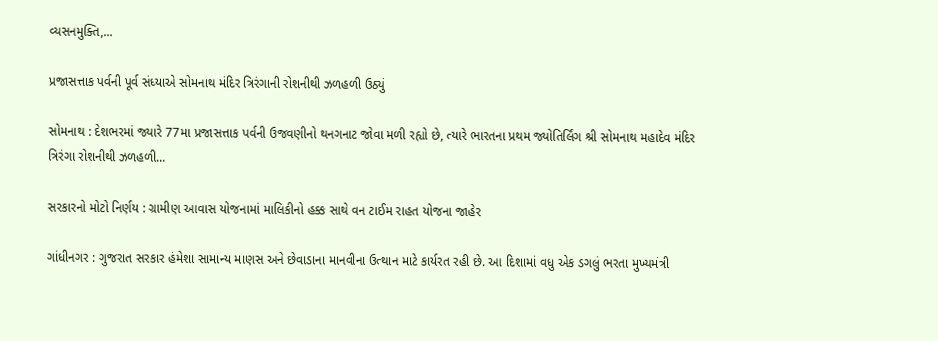વ્યસનમુક્તિ,...

પ્રજાસત્તાક પર્વની પૂર્વ સંધ્યાએ સોમનાથ મંદિર ત્રિરંગાની રોશનીથી ઝળહળી ઉઠ્યું

સોમનાથ : દેશભરમાં જ્યારે 77મા પ્રજાસત્તાક પર્વની ઉજવણીનો થનગનાટ જોવા મળી રહ્યો છે, ત્યારે ભારતના પ્રથમ જ્યોતિર્લિંગ શ્રી સોમનાથ મહાદેવ મંદિર ત્રિરંગા રોશનીથી ઝળહળી...

સરકારનો મોટો નિર્ણય : ગ્રામીણ આવાસ યોજનામાં માલિકીનો હક્ક સાથે વન ટાઈમ રાહત યોજના જાહેર

ગાંધીનગર : ગુજરાત સરકાર હંમેશા સામાન્ય માણસ અને છેવાડાના માનવીના ઉત્થાન માટે કાર્યરત રહી છે. આ દિશામાં વધુ એક ડગલું ભરતા મુખ્યમંત્રી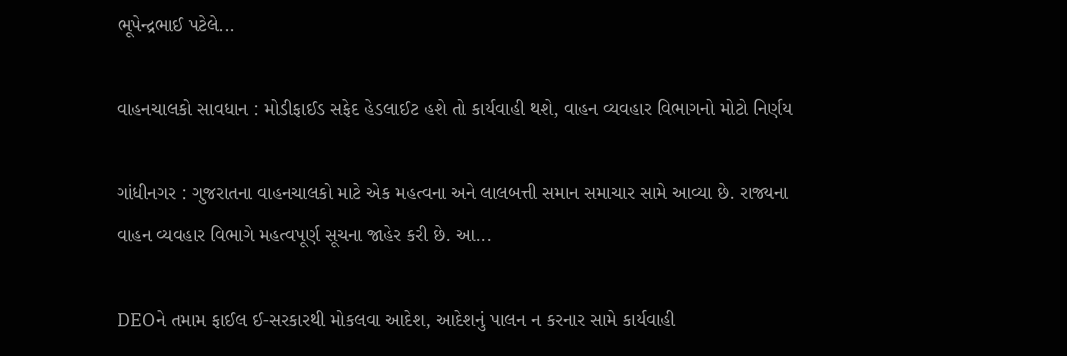ભૂપેન્દ્રભાઈ પટેલે...

વાહનચાલકો સાવધાન : મોડીફાઈડ સફેદ હેડલાઈટ હશે તો કાર્યવાહી થશે, વાહન વ્યવહાર વિભાગનો મોટો નિર્ણય

ગાંધીનગર : ગુજરાતના વાહનચાલકો માટે એક મહત્વના અને લાલબત્તી સમાન સમાચાર સામે આવ્યા છે. રાજ્યના વાહન વ્યવહાર વિભાગે મહત્વપૂર્ણ સૂચના જાહેર કરી છે. આ...

DEOને તમામ ફાઈલ ઈ-સરકારથી મોકલવા આદેશ, આદેશનું પાલન ન કરનાર સામે કાર્યવાહી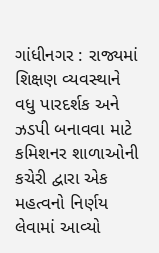ગાંધીનગર : રાજ્યમાં શિક્ષણ વ્યવસ્થાને વધુ પારદર્શક અને ઝડપી બનાવવા માટે કમિશનર શાળાઓની કચેરી દ્વારા એક મહત્વનો નિર્ણય લેવામાં આવ્યો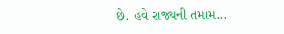છે. હવે રાજ્યની તમામ...